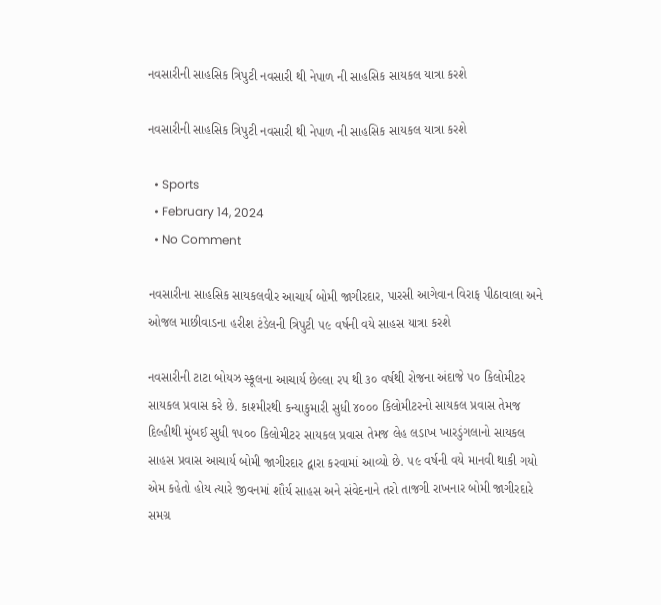નવસારીની સાહસિક ત્રિપુટી નવસારી થી નેપાળ ની સાહસિક સાયકલ યાત્રા કરશે

નવસારીની સાહસિક ત્રિપુટી નવસારી થી નેપાળ ની સાહસિક સાયકલ યાત્રા કરશે

  • Sports
  • February 14, 2024
  • No Comment

નવસારીના સાહસિક સાયકલવીર આચાર્ય બોમી જાગીરદાર, પારસી આગેવાન વિરાફ પીઠાવાલા અને ઓજલ માછીવાડના હરીશ ટંડેલની ત્રિપુટી ૫૯ વર્ષની વયે સાહસ યાત્રા કરશે

નવસારીની ટાટા બોયઝ સ્કૂલના આચાર્ય છેલ્લા રપ થી ૩૦ વર્ષથી રોજના અંદાજે ૫૦ કિલોમીટર સાયકલ પ્રવાસ કરે છે. કાશ્મીરથી કન્યાકુમારી સુધી ૪૦૦૦ કિલોમીટરનો સાયકલ પ્રવાસ તેમજ દિલ્હીથી મુંબઈ સુધી ૧૫૦૦ કિલોમીટર સાયકલ પ્રવાસ તેમજ લેહ લડાખ ખારડુંગલાનો સાયકલ સાહસ પ્રવાસ આચાર્ય બોમી જાગીરદાર દ્વારા કરવામાં આવ્યો છે. ૫૯ વર્ષની વયે માનવી થાકી ગયો એમ કહેતો હોય ત્યારે જીવનમાં શૌર્ય સાહસ અને સંવેદનાને તરો તાજગી રાખનાર બોમી જાગીરદારે સમગ્ર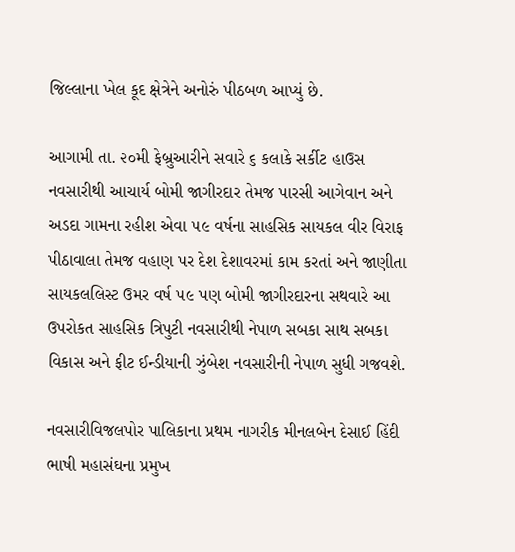જિલ્લાના ખેલ કૂદ ક્ષેત્રેને અનોરું પીઠબળ આપ્યું છે.

આગામી તા. ૨૦મી ફેબ્રુઆરીને સવારે ૬ કલાકે સર્કીટ હાઉસ નવસારીથી આચાર્ય બોમી જાગીરદાર તેમજ પારસી આગેવાન અને અડદા ગામના રહીશ એવા ૫૯ વર્ષના સાહસિક સાયકલ વીર વિરાફ પીઠાવાલા તેમજ વહાણ પર દેશ દેશાવરમાં કામ કરતાં અને જાણીતા સાયકલલિસ્ટ ઉમર વર્ષ ૫૯ પણ બોમી જાગીરદારના સથવારે આ ઉપરોકત સાહસિક ત્રિપુટી નવસારીથી નેપાળ સબકા સાથ સબકા વિકાસ અને ફીટ ઈન્ડીયાની ઝુંબેશ નવસારીની નેપાળ સુધી ગજવશે.

નવસારીવિજલપોર પાલિકાના પ્રથમ નાગરીક મીનલબેન દેસાઈ હિંદી ભાષી મહાસંઘના પ્રમુખ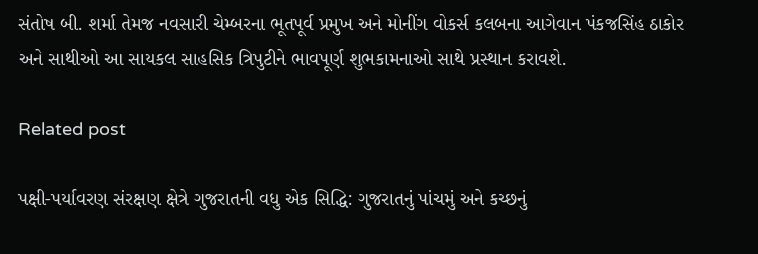સંતોષ બી. શર્મા તેમજ નવસારી ચેમ્બરના ભૂતપૂર્વ પ્રમુખ અને મોનીંગ વોકર્સ કલબના આગેવાન પંકજસિંહ ઠાકોર અને સાથીઓ આ સાયકલ સાહસિક ત્રિપુટીને ભાવપૂર્ણ શુભકામનાઓ સાથે પ્રસ્થાન કરાવશે.

Related post

પક્ષી-પર્યાવરણ સંરક્ષણ ક્ષેત્રે ગુજરાતની વધુ એક સિદ્ધિ: ગુજરાતનું પાંચમું અને કચ્છનું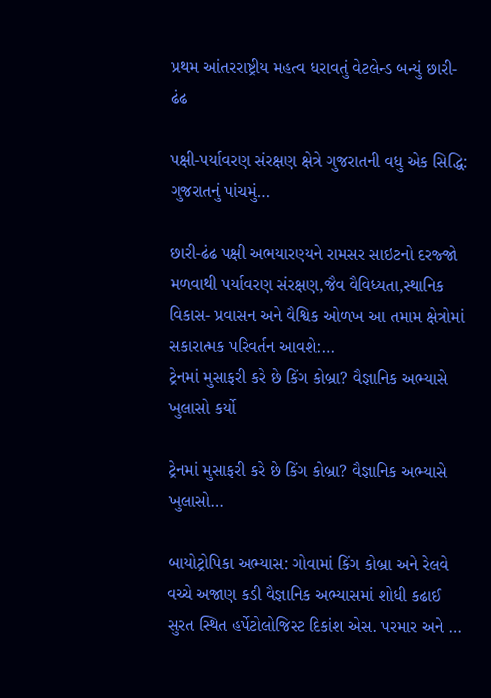પ્રથમ આંતરરાષ્ટ્રીય મહત્વ ધરાવતું વેટલેન્ડ બન્યું છારી-ઢંઢ

પક્ષી-પર્યાવરણ સંરક્ષણ ક્ષેત્રે ગુજરાતની વધુ એક સિદ્ધિ: ગુજરાતનું પાંચમું…

છારી-ઢંઢ પક્ષી અભયારણ્યને રામસર સાઇટનો દરજ્જો મળવાથી પર્યાવરણ સંરક્ષણ,જૈવ વૈવિધ્યતા,સ્થાનિક વિકાસ- પ્રવાસન અને વૈશ્વિક ઓળખ આ તમામ ક્ષેત્રોમાં સકારાત્મક પરિવર્તન આવશે:…
ટ્રેનમાં મુસાફરી કરે છે કિંગ કોબ્રા? વૈજ્ઞાનિક અભ્યાસે ખુલાસો કર્યો

ટ્રેનમાં મુસાફરી કરે છે કિંગ કોબ્રા? વૈજ્ઞાનિક અભ્યાસે ખુલાસો…

બાયોટ્રોપિકા અભ્યાસ: ગોવામાં કિંગ કોબ્રા અને રેલવે વચ્ચે અજાણ કડી વૈજ્ઞાનિક અભ્યાસમાં શોધી કઢાઈ  સુરત સ્થિત હર્પેટોલોજિસ્ટ દિકાંશ એસ. પરમાર અને …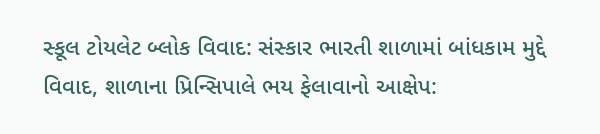સ્કૂલ ટોયલેટ બ્લોક વિવાદ: સંસ્કાર ભારતી શાળામાં બાંધકામ મુદ્દે વિવાદ, શાળાના પ્રિન્સિપાલે ભય ફેલાવાનો આક્ષેપ: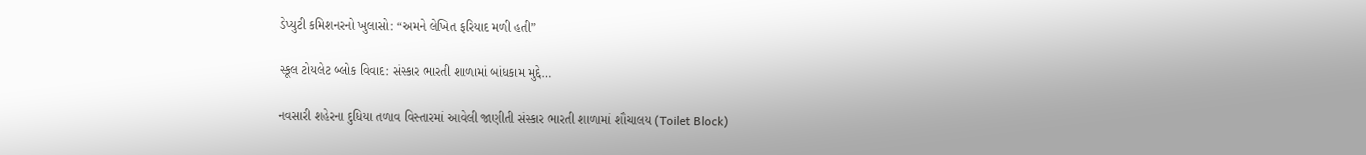ડેપ્યુટી કમિશનરનો ખુલાસો: “અમને લેખિત ફરિયાદ મળી હતી”

સ્કૂલ ટોયલેટ બ્લોક વિવાદ: સંસ્કાર ભારતી શાળામાં બાંધકામ મુદ્દે…

નવસારી શહેરના દુધિયા તળાવ વિસ્તારમાં આવેલી જાણીતી સંસ્કાર ભારતી શાળામાં શૌચાલય (Toilet Block)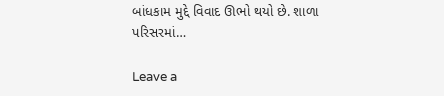બાંધકામ મુદ્દે વિવાદ ઊભો થયો છે. શાળા પરિસરમાં…

Leave a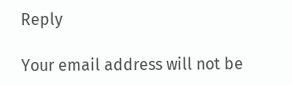Reply

Your email address will not be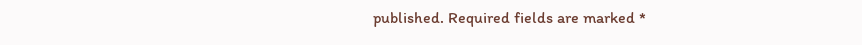published. Required fields are marked *